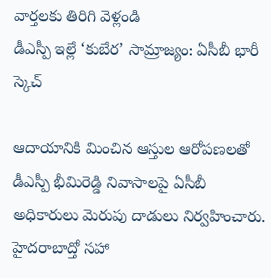వార్తలకు తిరిగి వెళ్లండి
డీఎస్పీ ఇల్లే ‘కుబేర’ సామ్రాజ్యం: ఏసీబీ భారీ స్కెచ్

ఆదాయానికి మించిన ఆస్తుల ఆరోపణలతో డీఎస్పీ భీమిరెడ్డి నివాసాలపై ఏసీబీ అధికారులు మెరుపు దాడులు నిర్వహించారు.
హైదరాబాద్తో సహా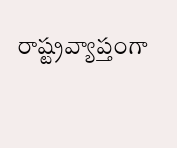రాష్ట్రవ్యాప్తంగా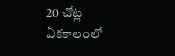20 చోట్ల ఏకకాలంలో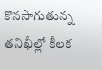కొనసాగుతున్న తనిఖీల్లో కీలక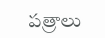పత్రాలు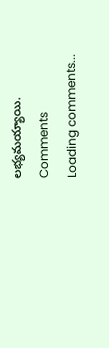లభ్యమయ్యాయి.
Comments
Loading comments...